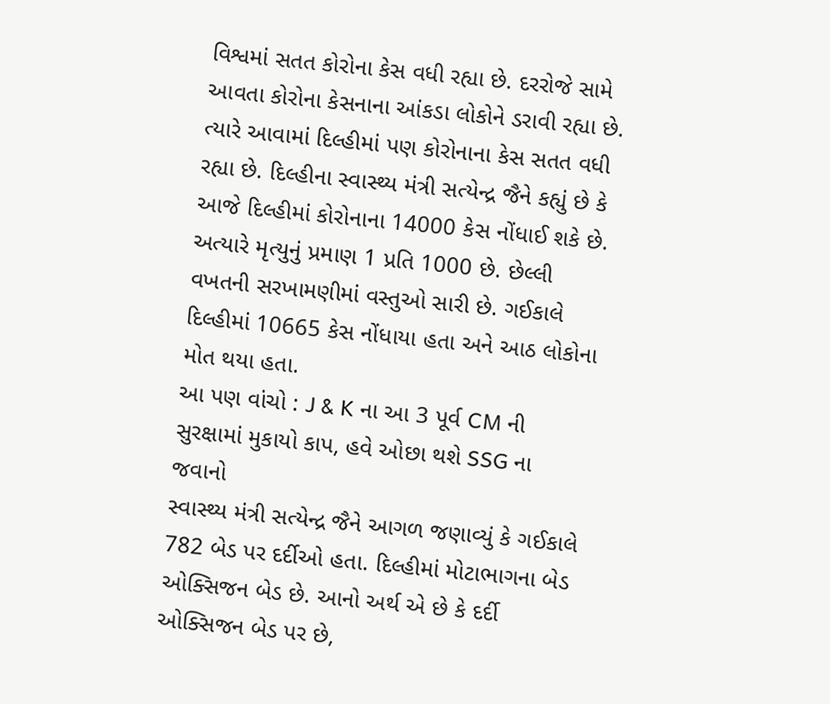વિશ્વમાં સતત કોરોના કેસ વધી રહ્યા છે. દરરોજે સામે આવતા કોરોના કેસનાના આંકડા લોકોને ડરાવી રહ્યા છે. ત્યારે આવામાં દિલ્હીમાં પણ કોરોનાના કેસ સતત વધી રહ્યા છે. દિલ્હીના સ્વાસ્થ્ય મંત્રી સત્યેન્દ્ર જૈને કહ્યું છે કે આજે દિલ્હીમાં કોરોનાના 14000 કેસ નોંધાઈ શકે છે. અત્યારે મૃત્યુનું પ્રમાણ 1 પ્રતિ 1000 છે. છેલ્લી વખતની સરખામણીમાં વસ્તુઓ સારી છે. ગઈકાલે દિલ્હીમાં 10665 કેસ નોંધાયા હતા અને આઠ લોકોના મોત થયા હતા.
આ પણ વાંચો : J & K ના આ 3 પૂર્વ CM ની સુરક્ષામાં મુકાયો કાપ, હવે ઓછા થશે SSG ના જવાનો
સ્વાસ્થ્ય મંત્રી સત્યેન્દ્ર જૈને આગળ જણાવ્યું કે ગઈકાલે 782 બેડ પર દર્દીઓ હતા. દિલ્હીમાં મોટાભાગના બેડ ઓક્સિજન બેડ છે. આનો અર્થ એ છે કે દર્દી ઓક્સિજન બેડ પર છે,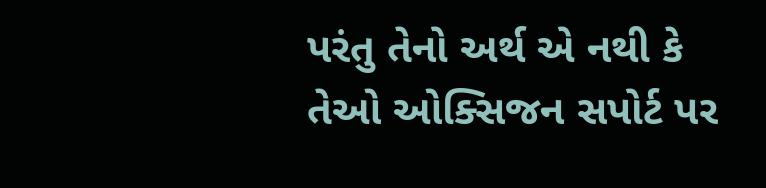પરંતુ તેનો અર્થ એ નથી કે તેઓ ઓક્સિજન સપોર્ટ પર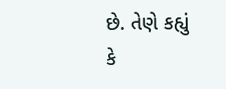છે. તેણે કહ્યું કે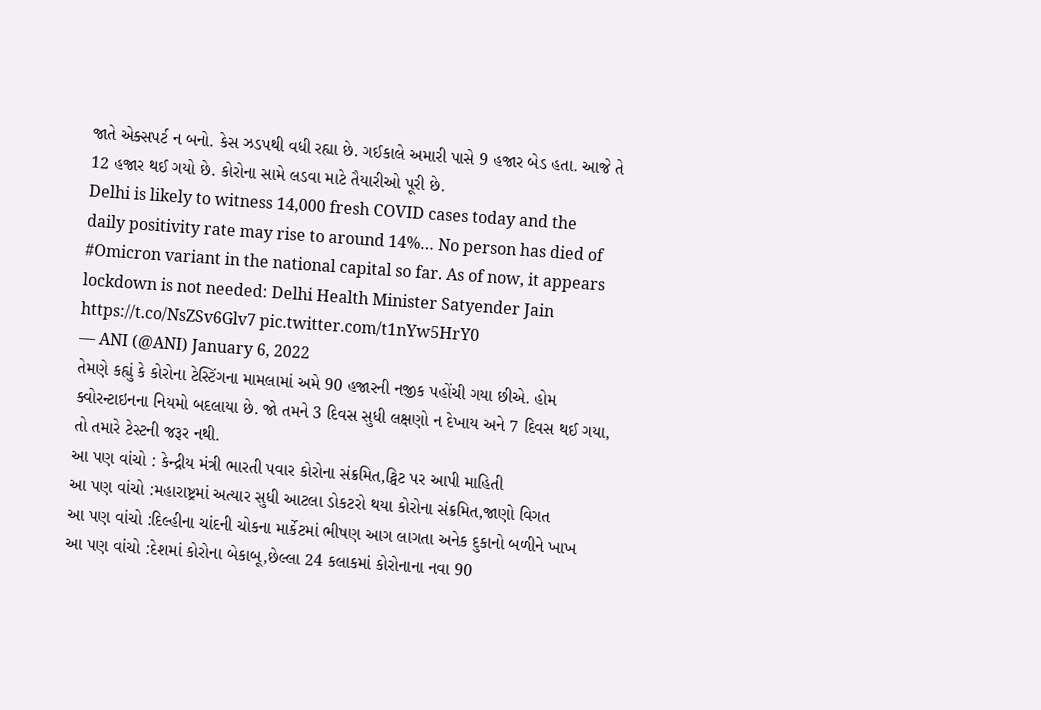જાતે એક્સપર્ટ ન બનો. કેસ ઝડપથી વધી રહ્યા છે. ગઈકાલે અમારી પાસે 9 હજાર બેડ હતા. આજે તે 12 હજાર થઈ ગયો છે. કોરોના સામે લડવા માટે તૈયારીઓ પૂરી છે.
Delhi is likely to witness 14,000 fresh COVID cases today and the daily positivity rate may rise to around 14%… No person has died of #Omicron variant in the national capital so far. As of now, it appears lockdown is not needed: Delhi Health Minister Satyender Jain https://t.co/NsZSv6Glv7 pic.twitter.com/t1nYw5HrY0
— ANI (@ANI) January 6, 2022
તેમણે કહ્યું કે કોરોના ટેસ્ટિંગના મામલામાં અમે 90 હજારની નજીક પહોંચી ગયા છીએ. હોમ ક્વોરન્ટાઇનના નિયમો બદલાયા છે. જો તમને 3 દિવસ સુધી લક્ષણો ન દેખાય અને 7 દિવસ થઈ ગયા, તો તમારે ટેસ્ટની જરૂર નથી.
આ પણ વાંચો : કેન્દ્રીય મંત્રી ભારતી પવાર કોરોના સંક્રમિત,ટ્વિટ પર આપી માહિતી
આ પણ વાંચો :મહારાષ્ટ્રમાં અત્યાર સુધી આટલા ડોકટરો થયા કોરોના સંક્રમિત,જાણો વિગત
આ પણ વાંચો :દિલ્હીના ચાંદની ચોકના માર્કેટમાં ભીષણ આગ લાગતા અનેક દુકાનો બળીને ખાખ
આ પણ વાંચો :દેશમાં કોરોના બેકાબૂ,છેલ્લા 24 કલાકમાં કોરોનાના નવા 90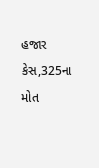હજાર કેસ,325ના મોત